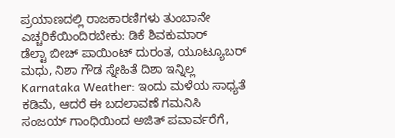ಪ್ರಯಾಣದಲ್ಲಿ ರಾಜಕಾರಣಿಗಳು ತುಂಬಾನೇ ಎಚ್ಚರಿಕೆಯಿಂದಿರಬೇಕು: ಡಿಕೆ ಶಿವಕುಮಾರ್
ಡೆಲ್ಟಾ ಬೀಚ್ ಪಾಯಿಂಟ್ ದುರಂತ, ಯೂಟ್ಯೂಬರ್ ಮಧು, ನಿಶಾ ಗೌಡ ಸ್ನೇಹಿತೆ ದಿಶಾ ಇನ್ನಿಲ್ಲ
Karnataka Weather: ಇಂದು ಮಳೆಯ ಸಾಧ್ಯತೆ ಕಡಿಮೆ, ಆದರೆ ಈ ಬದಲಾವಣೆ ಗಮನಿಸಿ
ಸಂಜಯ್ ಗಾಂಧಿಯಿಂದ ಅಜಿತ್ ಪವಾರ್ವರೆಗೆ,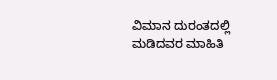ವಿಮಾನ ದುರಂತದಲ್ಲಿ ಮಡಿದವರ ಮಾಹಿತಿ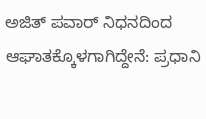ಅಜಿತ್ ಪವಾರ್ ನಿಧನದಿಂದ ಆಘಾತಕ್ಕೊಳಗಾಗಿದ್ದೇನೆ: ಪ್ರಧಾನಿ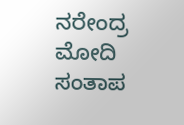ನರೇಂದ್ರ ಮೋದಿ ಸಂತಾಪ